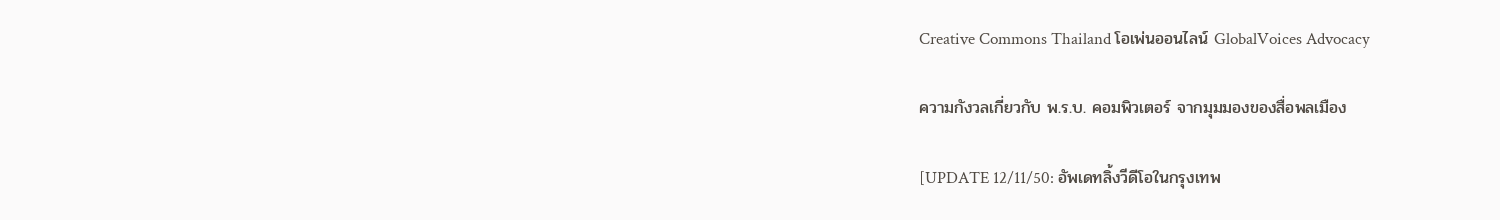Creative Commons Thailand โอเพ่นออนไลน์ GlobalVoices Advocacy

ความกังวลเกี่ยวกับ พ.ร.บ. คอมพิวเตอร์ จากมุมมองของสื่อพลเมือง

[UPDATE 12/11/50: อัพเดทลิ้งวีดีโอในกรุงเทพ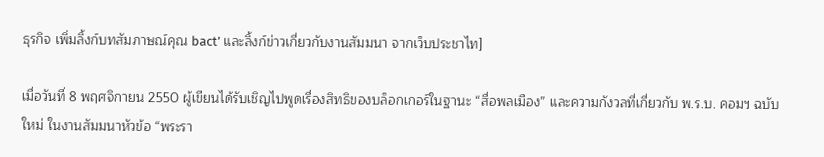ธุรกิจ เพิ่มลิ้งก์บทสัมภาษณ์คุณ bact’ และลิ้งก์ข่าวเกี่ยวกับงานสัมมนา จากเว็บประชาไท]

เมื่อวันที่ 8 พฤศจิกายน 2550 ผู้เขียนได้รับเชิญไปพูดเรื่องสิทธิของบล็อกเกอร์ในฐานะ “สื่อพลเมือง” และความกังวลที่เกี่ยวกับ พ.ร.บ. คอมฯ ฉบับใหม่ ในงานสัมมนาหัวข้อ “พระรา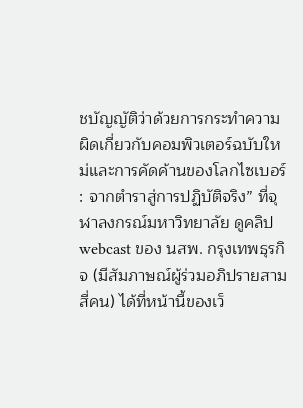ชบัญญัติว่าด้วยการกระทำความผิดเกี่ยวกับคอมพิวเตอร์ฉบับใหม่และการคัดค้านของโลกไซเบอร์ : จากตำราสู่การปฏิบัติจริง” ที่จุฬาลงกรณ์มหาวิทยาลัย ดูคลิป webcast ของ นสพ. กรุงเทพธุรกิจ (มีสัมภาษณ์ผู้ร่วมอภิปรายสามสี่คน) ได้ที่หน้านี้ของเว็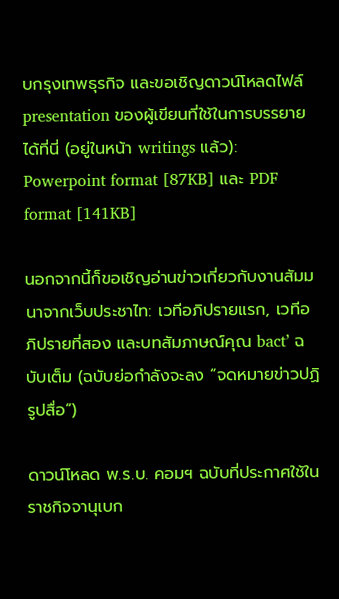บกรุงเทพธุรกิจ และขอเชิญดาวน์โหลดไฟล์ presentation ของผู้เขียนที่ใช้ในการบรรยายได้ที่นี่ (อยู่ในหน้า writings แล้ว): Powerpoint format [87KB] และ PDF format [141KB]

นอกจากนี้ก็ขอเชิญอ่านข่าวเกี่ยวกับงานสัมมนาจากเว็บประชาไท: เวทีอภิปรายแรก, เวทีอภิปรายที่สอง และบทสัมภาษณ์คุณ bact’ ฉบับเต็ม (ฉบับย่อกำลังจะลง “จดหมายข่าวปฏิรูปสื่อ”)

ดาวน์โหลด พ.ร.บ. คอมฯ ฉบับที่ประกาศใช้ในราชกิจจานุเบก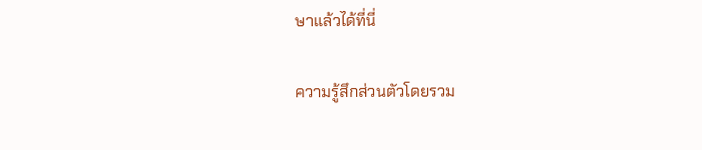ษาแล้วได้ที่นี่

ความรู้สึกส่วนตัวโดยรวม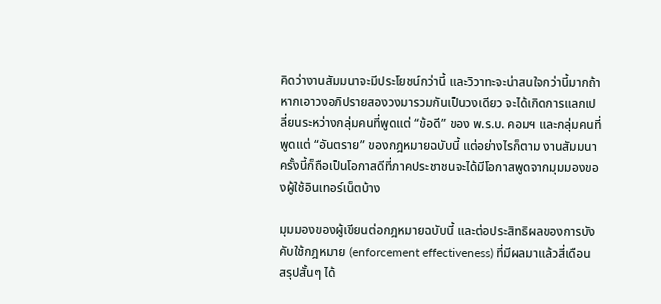คิดว่างานสัมมนาจะมีประโยชน์กว่านี้ และวิวาทะจะน่าสนใจกว่านี้มากถ้าหากเอาวงอภิปรายสองวงมารวมกันเป็นวงเดียว จะได้เกิดการแลกเปลี่ยนระหว่างกลุ่มคนที่พูดแต่ “ข้อดี” ของ พ.ร.บ. คอมฯ และกลุ่มคนที่พูดแต่ “อันตราย” ของกฎหมายฉบับนี้ แต่อย่างไรก็ตาม งานสัมมนาครั้งนี้ก็ถือเป็นโอกาสดีที่ภาคประชาชนจะได้มีโอกาสพูดจากมุมมองของผู้ใช้อินเทอร์เน็ตบ้าง

มุมมองของผู้เขียนต่อกฎหมายฉบับนี้ และต่อประสิทธิผลของการบังคับใช้กฎหมาย (enforcement effectiveness) ที่มีผลมาแล้วสี่เดือน สรุปสั้นๆ ได้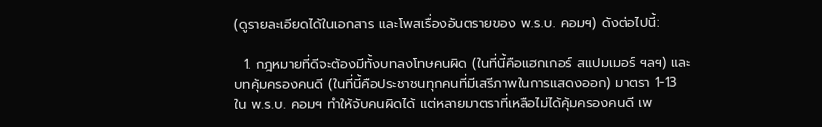(ดูรายละเอียดได้ในเอกสาร และโพสเรื่องอันตรายของ พ.ร.บ. คอมฯ) ดังต่อไปนี้:

  1. กฎหมายที่ดีจะต้องมีทั้งบทลงโทษคนผิด (ในที่นี้คือแฮกเกอร์ สแปมเมอร์ ฯลฯ) และบทคุ้มครองคนดี (ในที่นี้คือประชาชนทุกคนที่มีเสรีภาพในการแสดงออก) มาตรา 1-13 ใน พ.ร.บ. คอมฯ ทำให้จับคนผิดได้ แต่หลายมาตราที่เหลือไม่ได้คุ้มครองคนดี เพ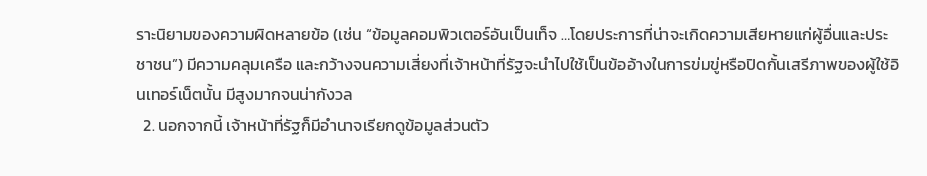ราะนิยามของความผิดหลายข้อ (เช่น “ข้อมูลคอมพิวเตอร์อันเป็นเท็จ …โดยประการที่น่าจะเกิดความเสียหายแก่ผู้อื่นและประชาชน”) มีความคลุมเครือ และกว้างจนความเสี่ยงที่เจ้าหน้าที่รัฐจะนำไปใช้เป็นข้ออ้างในการข่มขู่หรือปิดกั้นเสรีภาพของผู้ใช้อินเทอร์เน็ตนั้น มีสูงมากจนน่ากังวล
  2. นอกจากนี้ เจ้าหน้าที่รัฐก็มีอำนาจเรียกดูข้อมูลส่วนตัว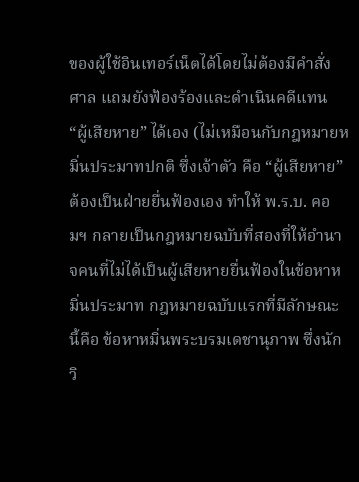ของผู้ใช้อินเทอร์เน็ตได้โดยไม่ต้องมีคำสั่งศาล แถมยังฟ้องร้องและดำเนินคดีแทน “ผู้เสียหาย” ได้เอง (ไม่เหมือนกับกฎหมายหมิ่นประมาทปกติ ซึ่งเจ้าตัว คือ “ผู้เสียหาย” ต้องเป็นฝ่ายยื่นฟ้องเอง ทำให้ พ.ร.บ. คอมฯ กลายเป็นกฎหมายฉบับที่สองที่ให้อำนาจคนที่ไม่ได้เป็นผู้เสียหายยื่นฟ้องในข้อหาหมิ่นประมาท กฎหมายฉบับแรกที่มีลักษณะนี้คือ ข้อหาหมิ่นพระบรมเดชานุภาพ ซึ่งนักวิ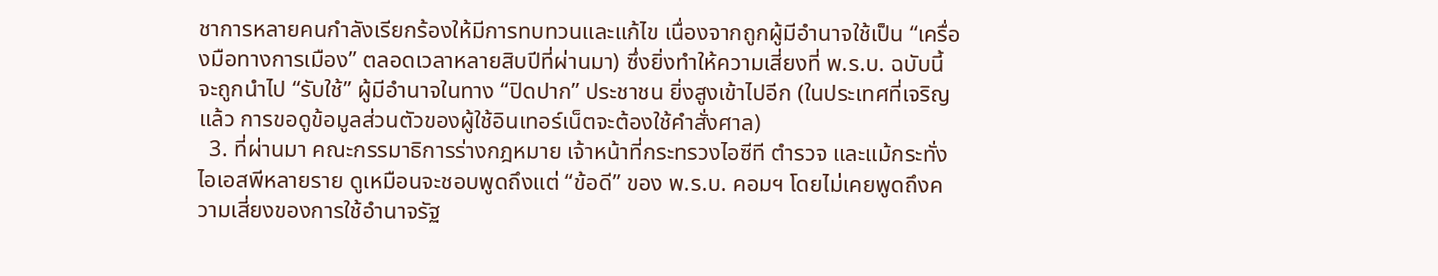ชาการหลายคนกำลังเรียกร้องให้มีการทบทวนและแก้ไข เนื่องจากถูกผู้มีอำนาจใช้เป็น “เครื่องมือทางการเมือง” ตลอดเวลาหลายสิบปีที่ผ่านมา) ซึ่งยิ่งทำให้ความเสี่ยงที่ พ.ร.บ. ฉบับนี้จะถูกนำไป “รับใช้” ผู้มีอำนาจในทาง “ปิดปาก” ประชาชน ยิ่งสูงเข้าไปอีก (ในประเทศที่เจริญแล้ว การขอดูข้อมูลส่วนตัวของผู้ใช้อินเทอร์เน็ตจะต้องใช้คำสั่งศาล)
  3. ที่ผ่านมา คณะกรรมาธิการร่างกฎหมาย เจ้าหน้าที่กระทรวงไอซีที ตำรวจ และแม้กระทั่งไอเอสพีหลายราย ดูเหมือนจะชอบพูดถึงแต่ “ข้อดี” ของ พ.ร.บ. คอมฯ โดยไม่เคยพูดถึงความเสี่ยงของการใช้อำนาจรัฐ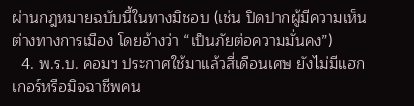ผ่านกฎหมายฉบับนี้ในทางมิชอบ (เช่น ปิดปากผู้มีความเห็นต่างทางการเมือง โดยอ้างว่า “เป็นภัยต่อความมั่นคง”)
  4. พ.ร.บ. คอมฯ ประกาศใช้มาแล้วสี่เดือนเศษ ยังไม่มีแฮกเกอร์หรือมิจฉาชีพคน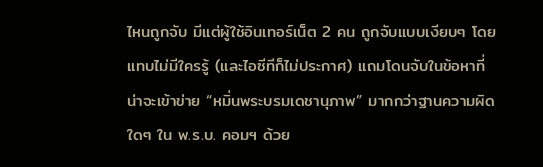ไหนถูกจับ มีแต่ผู้ใช้อินเทอร์เน็ต 2 คน ถูกจับแบบเงียบๆ โดยแทบไม่มีใครรู้ (และไอซีทีก็ไม่ประกาศ) แถมโดนจับในข้อหาที่น่าจะเข้าข่าย “หมิ่นพระบรมเดชานุภาพ” มากกว่าฐานความผิดใดๆ ใน พ.ร.บ. คอมฯ ด้วย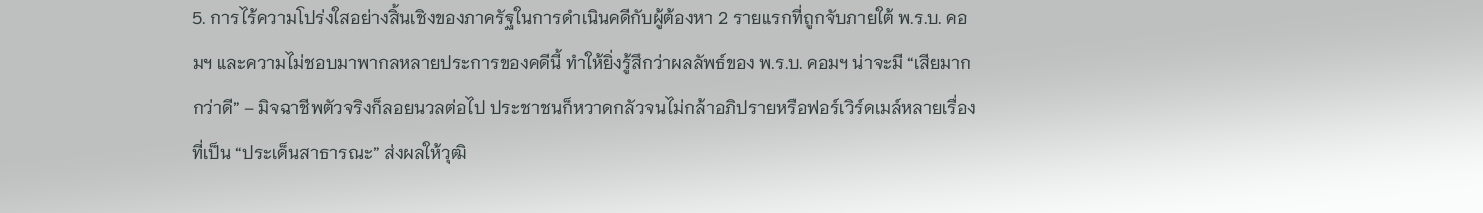5. การไร้ความโปร่งใสอย่างสิ้นเชิงของภาครัฐในการดำเนินคดีกับผู้ต้องหา 2 รายแรกที่ถูกจับภายใต้ พ.ร.บ. คอมฯ และความไม่ชอบมาพากลหลายประการของคดีนี้ ทำให้ยิ่งรู้สึกว่าผลลัพธ์ของ พ.ร.บ. คอมฯ น่าจะมี “เสียมากกว่าดี” – มิจฉาชีพตัวจริงก็ลอยนวลต่อไป ประชาชนก็หวาดกลัวจนไม่กล้าอภิปรายหรือฟอร์เวิร์ดเมล์หลายเรื่องที่เป็น “ประเด็นสาธารณะ” ส่งผลให้วุฒิ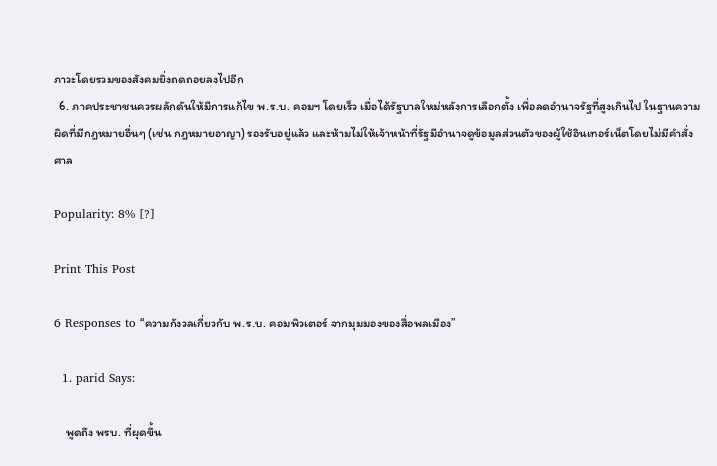ภาวะโดยรวมของสังคมยิ่งถดถอยลงไปอีก
  6. ภาคประชาชนควรผลักดันให้มีการแก้ไข พ.ร.บ. คอมฯ โดยเร็ว เมื่อได้รัฐบาลใหม่หลังการเลือกตั้ง เพื่อลดอำนาจรัฐที่สูงเกินไป ในฐานความผิดที่มีกฎหมายอื่นๆ (เช่น กฎหมายอาญา) รองรับอยู่แล้ว และห้ามไม่ให้เจ้าหน้าที่รัฐมีอำนาจดูข้อมูลส่วนตัวของผู้ใช้อินเทอร์เน็ตโดยไม่มีคำสั่งศาล

Popularity: 8% [?]

Print This Post

6 Responses to “ความกังวลเกี่ยวกับ พ.ร.บ. คอมพิวเตอร์ จากมุมมองของสื่อพลเมือง”

  1. parid Says:

    พูดถึง พรบ. ที่ผุดขึ้น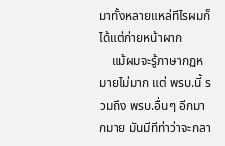มาทั้งหลายแหล่ทีไรผมก็ได้แต่ก่ายหน้าผาก
    แม้ผมจะรู้ภาษากฏหมายไม่มาก แต่ พรบ.นี้ รวมถึง พรบ.อื่นๆ อีกมากมาย มันมีทีท่าว่าจะกลา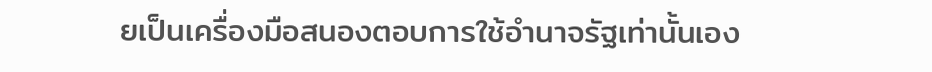ยเป็นเครื่องมือสนองตอบการใช้อำนาจรัฐเท่านั้นเอง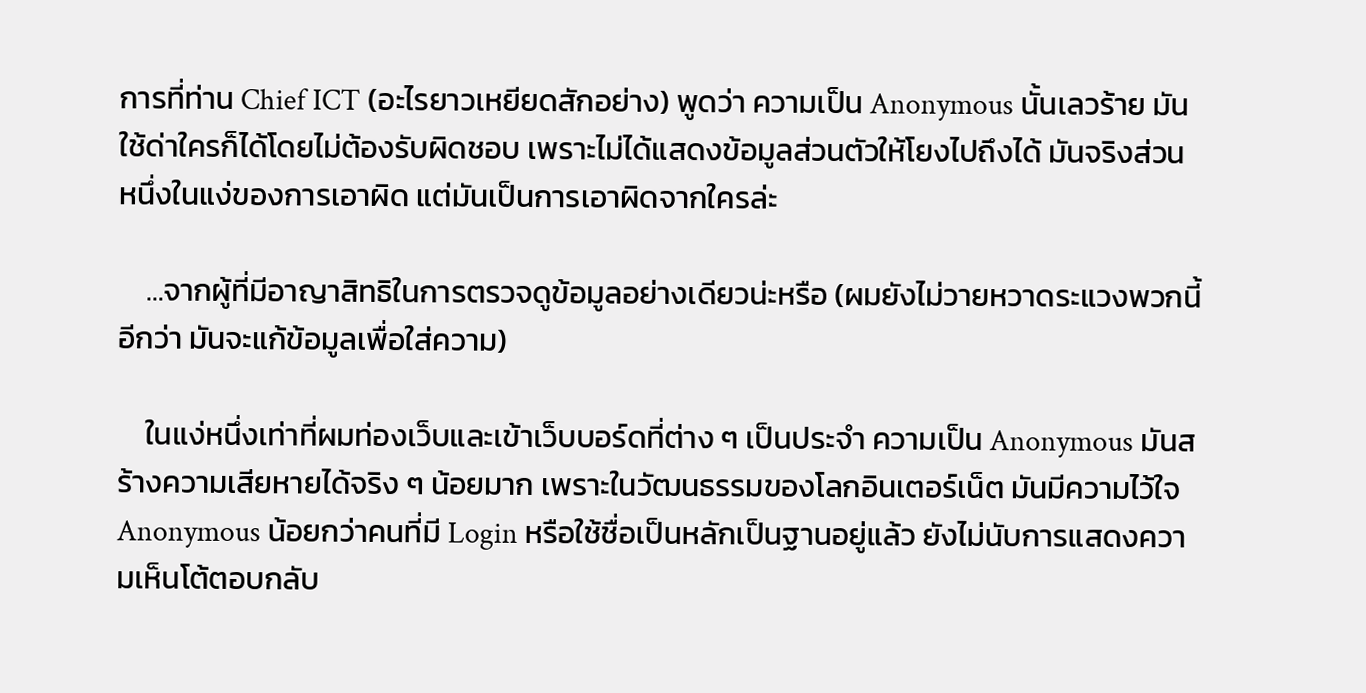การที่ท่าน Chief ICT (อะไรยาวเหยียดสักอย่าง) พูดว่า ความเป็น Anonymous นั้นเลวร้าย มันใช้ด่าใครก็ได้โดยไม่ต้องรับผิดชอบ เพราะไม่ได้แสดงข้อมูลส่วนตัวให้โยงไปถึงได้ มันจริงส่วนหนึ่งในแง่ของการเอาผิด แต่มันเป็นการเอาผิดจากใครล่ะ

    …จากผู้ที่มีอาญาสิทธิในการตรวจดูข้อมูลอย่างเดียวน่ะหรือ (ผมยังไม่วายหวาดระแวงพวกนี้อีกว่า มันจะแก้ข้อมูลเพื่อใส่ความ)

    ในแง่หนึ่งเท่าที่ผมท่องเว็บและเข้าเว็บบอร์ดที่ต่าง ๆ เป็นประจำ ความเป็น Anonymous มันสร้างความเสียหายได้จริง ๆ น้อยมาก เพราะในวัฒนธรรมของโลกอินเตอร์เน็ต มันมีความไว้ใจ Anonymous น้อยกว่าคนที่มี Login หรือใช้ชื่อเป็นหลักเป็นฐานอยู่แล้ว ยังไม่นับการแสดงความเห็นโต้ตอบกลับ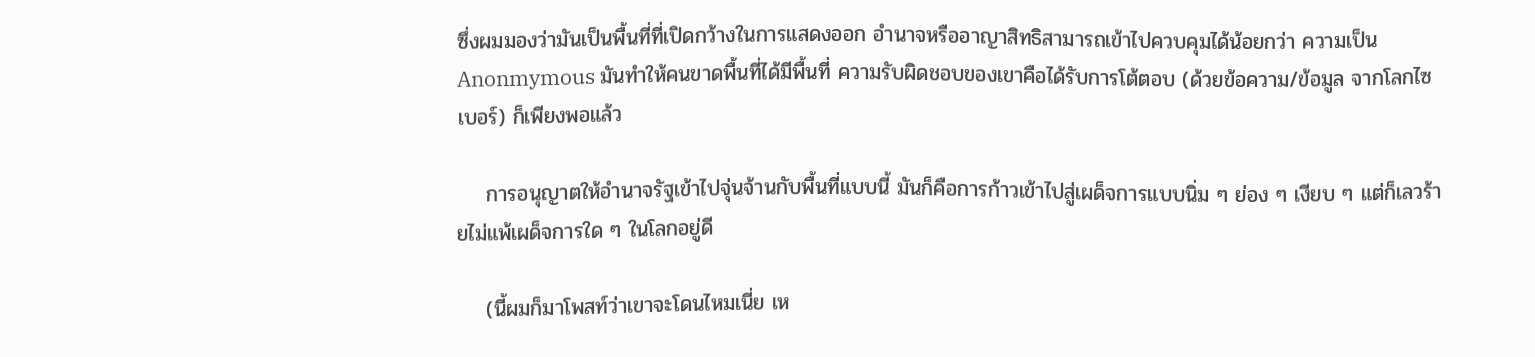ซึ่งผมมองว่ามันเป็นพื้นที่ที่เปิดกว้างในการแสดงออก อำนาจหรืออาญาสิทธิสามารถเข้าไปควบคุมได้น้อยกว่า ความเป็น Anonmymous มันทำให้คนขาดพื้นที่ได้มีพื้นที่ ความรับผิดชอบของเขาคือได้รับการโต้ตอบ (ด้วยข้อความ/ข้อมูล จากโลกไซเบอร์) ก็เพียงพอแล้ว

    การอนุญาตให้อำนาจรัฐเข้าไปจุ่นจ้านกับพื้นที่แบบนี้ มันก็คือการก้าวเข้าไปสู่เผด็จการแบบนิ่ม ๆ ย่อง ๆ เงียบ ๆ แต่ก็เลวร้ายไม่แพ้เผด็จการใด ๆ ในโลกอยู่ดี

    (นี้ผมก็มาโพสท์ว่าเขาจะโดนไหมเนี่ย เห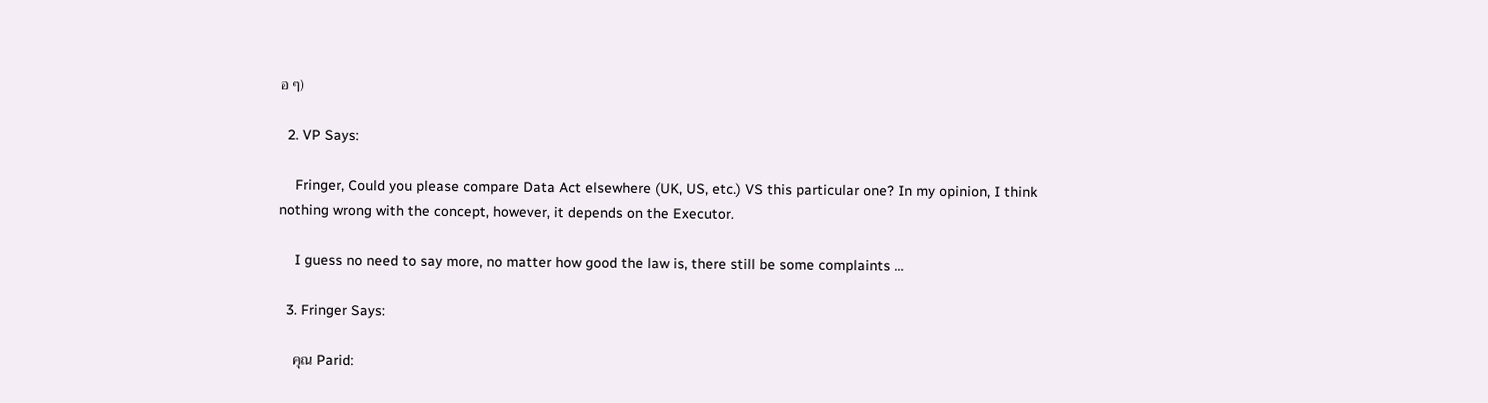อ ๆ)

  2. VP Says:

    Fringer, Could you please compare Data Act elsewhere (UK, US, etc.) VS this particular one? In my opinion, I think nothing wrong with the concept, however, it depends on the Executor.

    I guess no need to say more, no matter how good the law is, there still be some complaints …

  3. Fringer Says:

    คุณ Parid: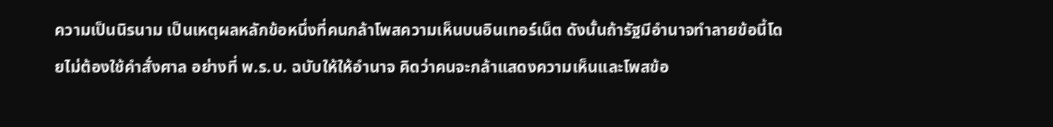ความเป็นนิรนาม เป็นเหตุผลหลักข้อหนึ่งที่คนกล้าโพสความเห็นบนอินเทอร์เน็ต ดังนั้นถ้ารัฐมีอำนาจทำลายข้อนี้โดยไม่ต้องใช้คำสั่งศาล อย่างที่ พ.ร.บ. ฉบับให้ให้อำนาจ คิดว่าคนจะกล้าแสดงความเห็นและโพสข้อ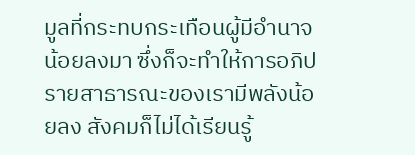มูลที่กระทบกระเทือนผู้มีอำนาจน้อยลงมา ซึ่งก็จะทำให้การอภิปรายสาธารณะของเรามีพลังน้อยลง สังคมก็ไม่ได้เรียนรู้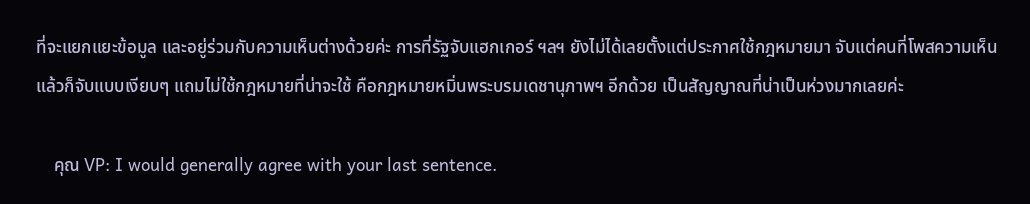ที่จะแยกแยะข้อมูล และอยู่ร่วมกับความเห็นต่างด้วยค่ะ การที่รัฐจับแฮกเกอร์ ฯลฯ ยังไม่ได้เลยตั้งแต่ประกาศใช้กฎหมายมา จับแต่คนที่โพสความเห็น แล้วก็จับแบบเงียบๆ แถมไม่ใช้กฎหมายที่น่าจะใช้ คือกฎหมายหมิ่นพระบรมเดชานุภาพฯ อีกด้วย เป็นสัญญาณที่น่าเป็นห่วงมากเลยค่ะ

    คุณ VP: I would generally agree with your last sentence.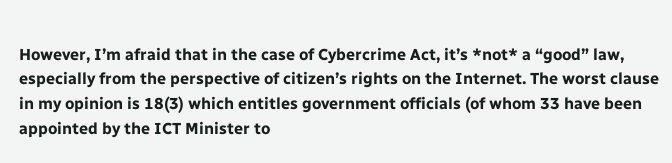However, I’m afraid that in the case of Cybercrime Act, it’s *not* a “good” law, especially from the perspective of citizen’s rights on the Internet. The worst clause in my opinion is 18(3) which entitles government officials (of whom 33 have been appointed by the ICT Minister to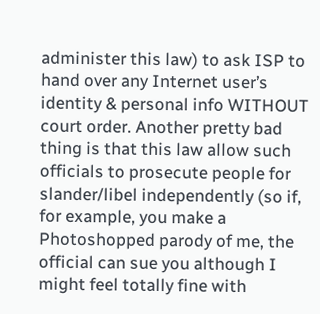administer this law) to ask ISP to hand over any Internet user’s identity & personal info WITHOUT court order. Another pretty bad thing is that this law allow such officials to prosecute people for slander/libel independently (so if, for example, you make a Photoshopped parody of me, the official can sue you although I might feel totally fine with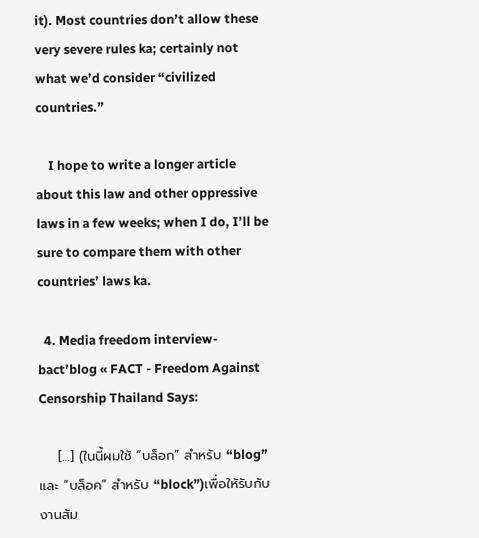it). Most countries don’t allow these very severe rules ka; certainly not what we’d consider “civilized countries.”

    I hope to write a longer article about this law and other oppressive laws in a few weeks; when I do, I’ll be sure to compare them with other countries’ laws ka.

  4. Media freedom interview-bact’blog « FACT - Freedom Against Censorship Thailand Says:

    […] (ในนี้ผมใช้ “บล็อก” สำหรับ “blog” และ “บล็อค” สำหรับ “block”)เพื่อให้รับกับงานสัม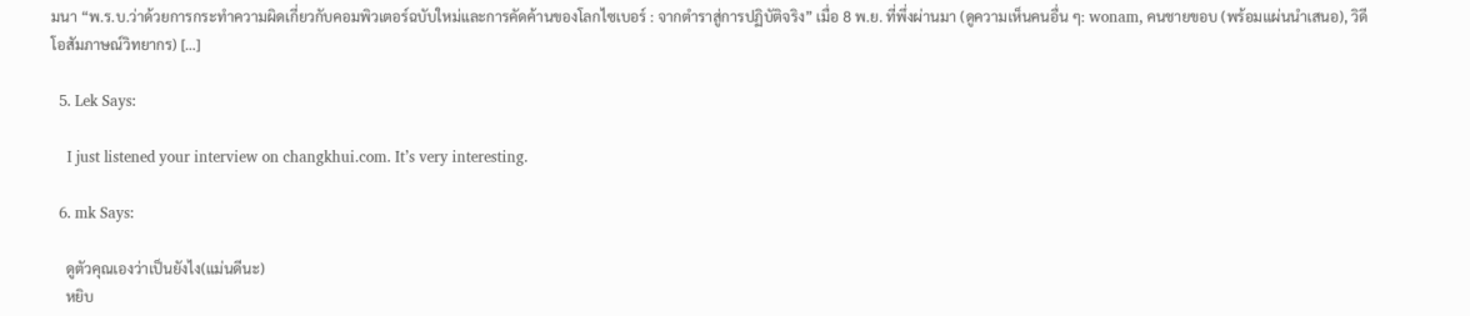มนา “พ.ร.บ.ว่าด้วยการกระทำความผิดเกี่ยวกับคอมพิวเตอร์ฉบับใหม่และการคัดค้านของโลกไซเบอร์ : จากตำราสู่การปฏิบัติจริง” เมื่อ 8 พ.ย. ที่พึ่งผ่านมา (ดูความเห็นคนอื่น ๆ: wonam, คนชายขอบ (พร้อมแผ่นนำเสนอ), วิดีโอสัมภาษณ์วิทยากร) […]

  5. Lek Says:

    I just listened your interview on changkhui.com. It’s very interesting.

  6. mk Says:

    ดูตัวคุณเองว่าเป็นยังไง(แม่นดีนะ)
    หยิบ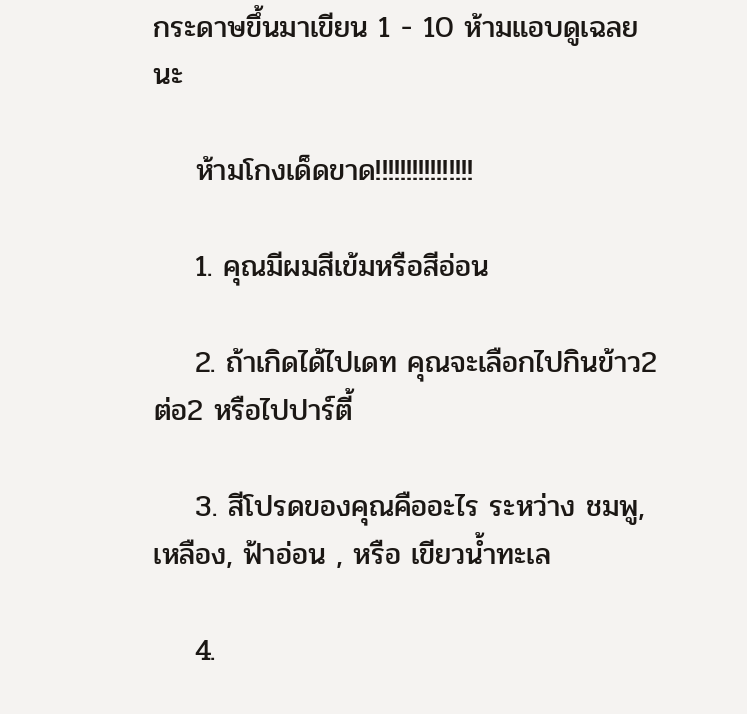กระดาษขึ้นมาเขียน 1 - 10 ห้ามแอบดูเฉลยนะ

    ห้ามโกงเด็ดขาด!!!!!!!!!!!!!!!!

    1. คุณมีผมสีเข้มหรือสีอ่อน

    2. ถ้าเกิดได้ไปเดท คุณจะเลือกไปกินข้าว2ต่อ2 หรือไปปาร์ตี้

    3. สีโปรดของคุณคืออะไร ระหว่าง ชมพู, เหลือง, ฟ้าอ่อน , หรือ เขียวน้ำทะเล

    4.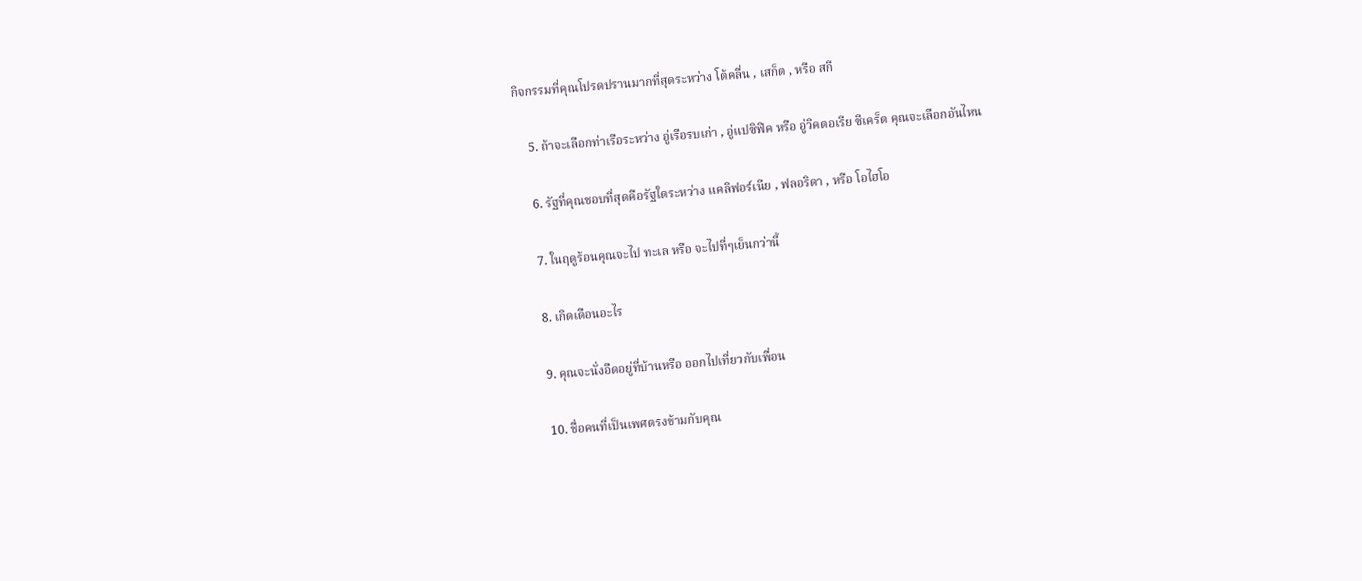กิจกรรมที่คุณโปรดปรานมากที่สุดระหว่าง โต้คลื่น , เสก็ต , หรือ สกี

    5. ถ้าจะเลือกท่าเรือระหว่าง อู่เรือรบเก่า , อู่แปซิฟิค หรือ อู่วิคตอเรีย ซีเคร็ต คุณจะเลือกอันไหน

    6. รัฐที่คุณชอบที่สุดคือรัฐใดระหว่าง แคลิฟอร์เนีย , ฟลอริดา , หรือ โอไฮโอ

    7. ในฤดูร้อนคุณจะไป ทะเล หรือ จะไปที่ๆเย็นกว่านี้

    8. เกิดเดือนอะไร

    9. คุณจะนั่งอืดอยู่ที่บ้านหรือ ออกไปเที่ยวกับเพื่อน

    10. ชื่อคนที่เป็นเพศตรงข้ามกับคุณ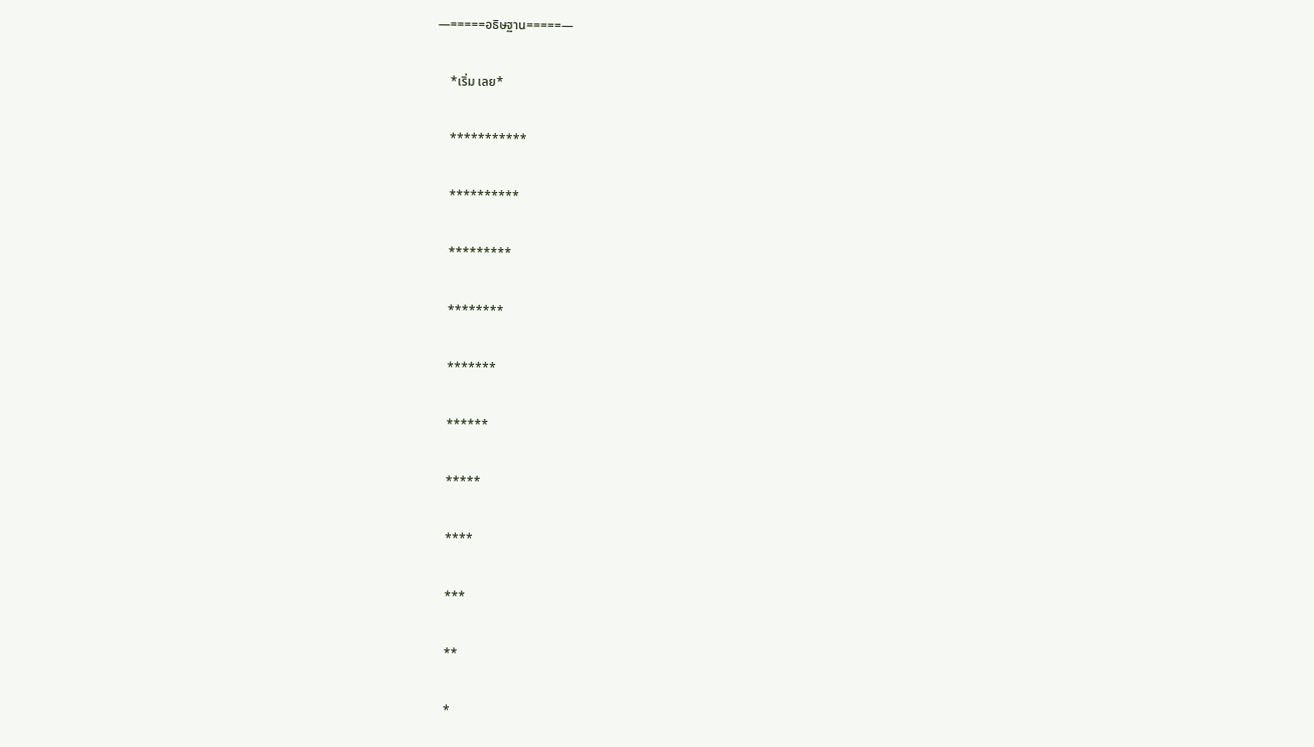—=====อธิษฐาน=====—

    *เริ่ม เลย*

    ***********

    **********

    *********

    ********

    *******

    ******

    *****

    ****

    ***

    **

    *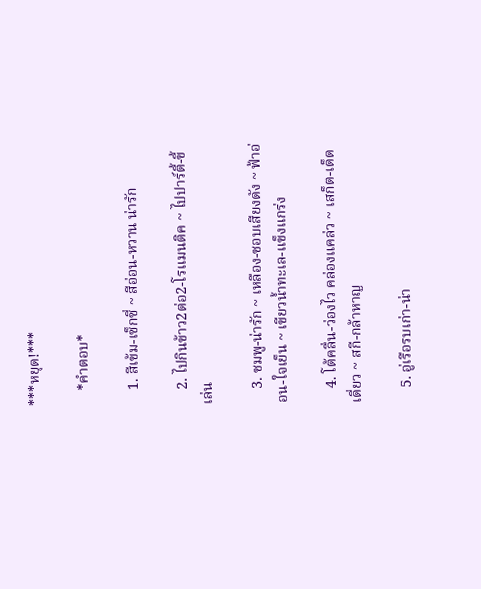***หยุด!***

    *คำตอบ*

    1. สีเข้ม-เซ็กซี่ ~ สีอ่อน-หวาน น่ารัก

    2. ไปกินข้าว2ต่อ2-โรแมนติค ~ ไปปาร์ตี้-ขี้เล่น

    3. ชมพู-น่ารัก ~ เหลือง-ชอบเสียงดัง ~ ฟ้าอ่อน-ใจเย็น ~ เขียวน้ำทะเล-แข็งแกร่ง

    4. โต้คลื่น-ว่องไว คล่องแคล่ว ~ เสก็ต-เด็ดเดี่ยว ~ สกี-กล้าหาญ

    5. อู่เรือรบเก่า-น่า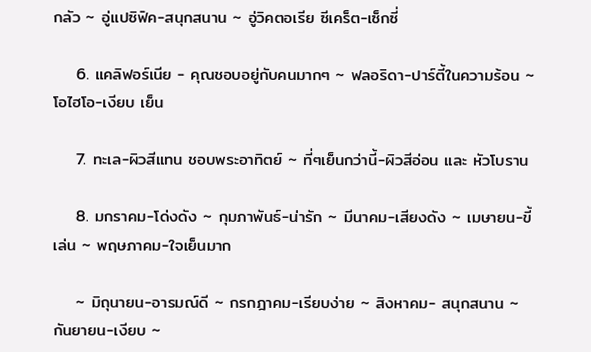กลัว ~ อู่แปซิฟิค-สนุกสนาน ~ อู่วิคตอเรีย ซีเคร็ต-เซ็กซี่

    6. แคลิฟอร์เนีย - คุณชอบอยู่กับคนมากๆ ~ ฟลอริดา-ปาร์ตี้ในความร้อน ~ โอไฮโอ-เงียบ เย็น

    7. ทะเล-ผิวสีแทน ชอบพระอาทิตย์ ~ ที่ๆเย็นกว่านี้-ผิวสีอ่อน และ หัวโบราน

    8. มกราคม-โด่งดัง ~ กุมภาพันธ์-น่ารัก ~ มีนาคม-เสียงดัง ~ เมษายน-ขี้เล่น ~ พฤษภาคม-ใจเย็นมาก

    ~ มิถุนายน-อารมณ์ดี ~ กรกฎาคม-เรียบง่าย ~ สิงหาคม- สนุกสนาน ~ กันยายน-เงียบ ~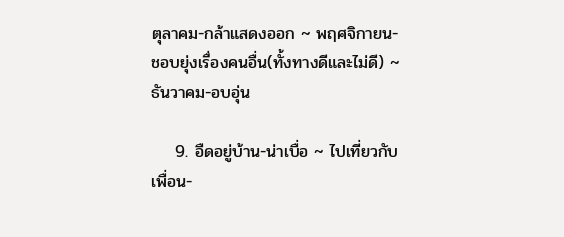ตุลาคม-กล้าแสดงออก ~ พฤศจิกายน-ชอบยุ่งเรื่องคนอื่น(ทั้งทางดีและไม่ดี) ~ ธันวาคม-อบอุ่น

    9. อืดอยู่บ้าน-น่าเบื่อ ~ ไปเที่ยวกับเพื่อน-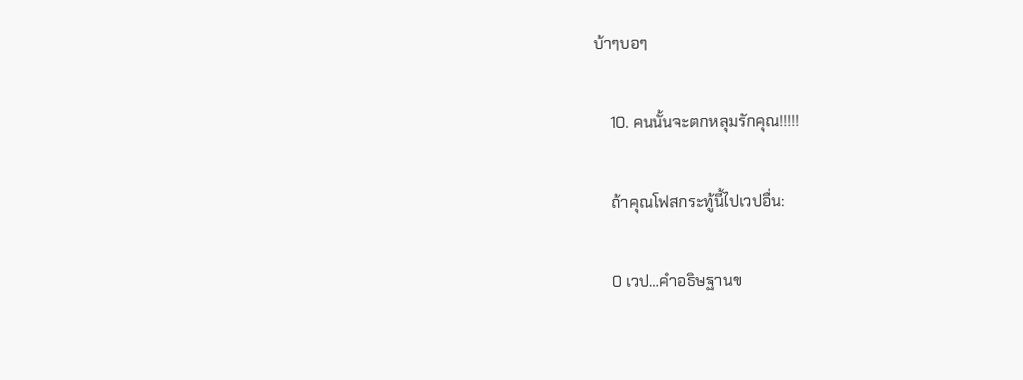บ้าๆบอๆ

    10. คนนั้นจะตกหลุมรักคุณ!!!!!

    ถ้าคุณโฟสกระทู้นี้ไปเวปอื่น:

    0 เวป…คำอธิษฐานข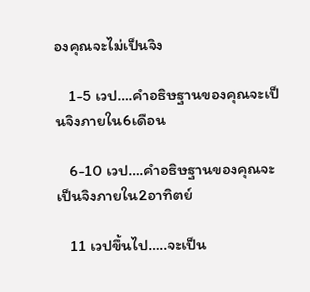องคุณจะไม่เป็นจิง

    1-5 เวป….คำอธิษฐานของคุณจะเป็นจิงภายใน6เดือน

    6-10 เวป….คำอธิษฐานของคุณจะเป็นจิงภายใน2อาทิตย์

    11 เวปขึ้นไป…..จะเป็น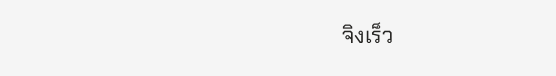จิงเร็ว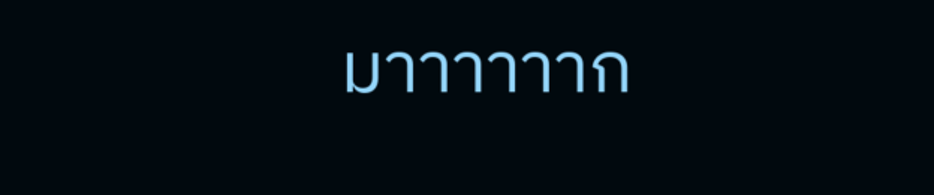มาาาาาาก